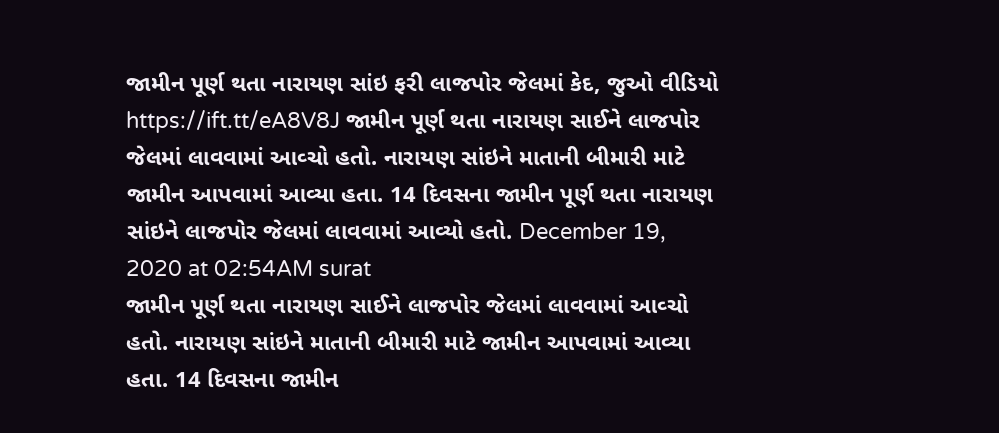જામીન પૂર્ણ થતા નારાયણ સાંઇ ફરી લાજપોર જેલમાં કેદ, જુઓ વીડિયો https://ift.tt/eA8V8J જામીન પૂર્ણ થતા નારાયણ સાઈને લાજપોર જેલમાં લાવવામાં આવ્ચો હતો. નારાયણ સાંઇને માતાની બીમારી માટે જામીન આપવામાં આવ્યા હતા. 14 દિવસના જામીન પૂર્ણ થતા નારાયણ સાંઇને લાજપોર જેલમાં લાવવામાં આવ્યો હતો. December 19, 2020 at 02:54AM surat
જામીન પૂર્ણ થતા નારાયણ સાઈને લાજપોર જેલમાં લાવવામાં આવ્ચો હતો. નારાયણ સાંઇને માતાની બીમારી માટે જામીન આપવામાં આવ્યા હતા. 14 દિવસના જામીન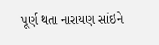પૂર્ણ થતા નારાયણ સાંઇને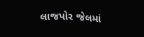લાજપોર જેલમાં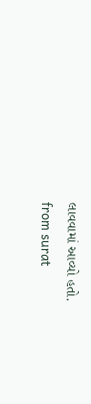લાવવામાં આવ્યો હતો.
from surat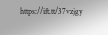https://ift.tt/37vzjgy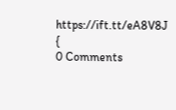https://ift.tt/eA8V8J {
0 Comments